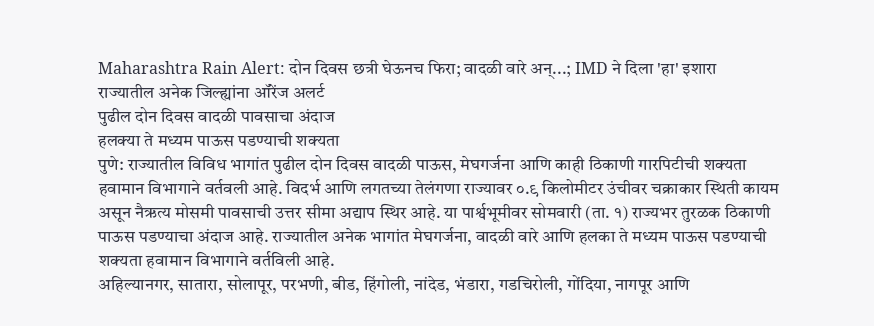Maharashtra Rain Alert: दोन दिवस छत्री घेऊनच फिरा; वादळी वारे अन्...; IMD ने दिला 'हा' इशारा
राज्यातील अनेक जिल्ह्यांना ऑरेंज अलर्ट
पुढील दोन दिवस वादळी पावसाचा अंदाज
हलक्या ते मध्यम पाऊस पडण्याची शक्यता
पुणे: राज्यातील विविध भागांत पुढील दोन दिवस वादळी पाऊस, मेघगर्जना आणि काही ठिकाणी गारपिटीची शक्यता हवामान विभागाने वर्तवली आहे. विदर्भ आणि लगतच्या तेलंगणा राज्यावर ०.९ किलोमीटर उंचीवर चक्राकार स्थिती कायम असून नैऋत्य मोसमी पावसाची उत्तर सीमा अद्याप स्थिर आहे. या पार्श्वभूमीवर सोमवारी (ता. १) राज्यभर तुरळक ठिकाणी पाऊस पडण्याचा अंदाज आहे. राज्यातील अनेक भागांत मेघगर्जना, वादळी वारे आणि हलका ते मध्यम पाऊस पडण्याची शक्यता हवामान विभागाने वर्तविली आहे.
अहिल्यानगर, सातारा, सोलापूर, परभणी, बीड, हिंगोली, नांदेड, भंडारा, गडचिरोली, गोंदिया, नागपूर आणि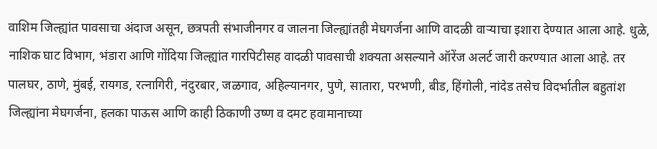वाशिम जिल्ह्यांत पावसाचा अंदाज असून, छत्रपती संभाजीनगर व जालना जिल्ह्यांतही मेघगर्जना आणि वादळी वाऱ्याचा इशारा देण्यात आला आहे. धुळे, नाशिक घाट विभाग, भंडारा आणि गोंदिया जिल्ह्यांत गारपिटीसह वादळी पावसाची शक्यता असल्याने ऑरेंज अलर्ट जारी करण्यात आला आहे. तर पालघर, ठाणे, मुंबई, रायगड, रत्नागिरी, नंदुरबार, जळगाव, अहिल्यानगर, पुणे, सातारा, परभणी, बीड, हिंगोली, नांदेड तसेच विदर्भातील बहुतांश जिल्ह्यांना मेघगर्जना, हलका पाऊस आणि काही ठिकाणी उष्ण व दमट हवामानाच्या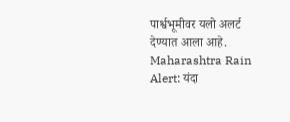पार्श्वभूमीवर यलो अलर्ट देण्यात आला आहे.
Maharashtra Rain Alert: यंदा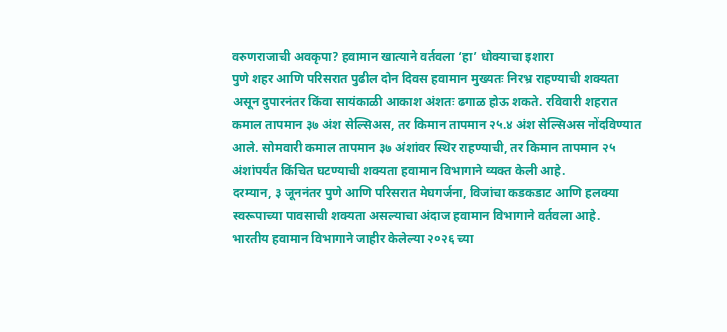वरुणराजाची अवकृपा? हवामान खात्याने वर्तवला ‘हा’ धोक्याचा इशारा
पुणे शहर आणि परिसरात पुढील दोन दिवस हवामान मुख्यतः निरभ्र राहण्याची शक्यता असून दुपारनंतर किंवा सायंकाळी आकाश अंशतः ढगाळ होऊ शकते. रविवारी शहरात कमाल तापमान ३७ अंश सेल्सिअस, तर किमान तापमान २५.४ अंश सेल्सिअस नोंदविण्यात आले. सोमवारी कमाल तापमान ३७ अंशांवर स्थिर राहण्याची, तर किमान तापमान २५ अंशांपर्यंत किंचित घटण्याची शक्यता हवामान विभागाने व्यक्त केली आहे.
दरम्यान, ३ जूननंतर पुणे आणि परिसरात मेघगर्जना, विजांचा कडकडाट आणि हलक्या स्वरूपाच्या पावसाची शक्यता असल्याचा अंदाज हवामान विभागाने वर्तवला आहे.
भारतीय हवामान विभागाने जाहीर केलेल्या २०२६ च्या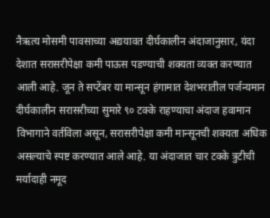नैऋत्य मोसमी पावसाच्या अद्ययावत दीर्घकालीन अंदाजानुसार, यंदा देशात सरासरीपेक्षा कमी पाऊस पडण्याची शक्यता व्यक्त करण्यात आली आहे. जून ते सप्टेंबर या मान्सून हंगामात देशभरातील पर्जन्यमान दीर्घकालीन सरासरीच्या सुमारे ९० टक्के राहण्याचा अंदाज हवामान विभागाने वर्तविला असून, सरासरीपेक्षा कमी मान्सूनची शक्यता अधिक असल्याचे स्पष्ट करण्यात आले आहे. या अंदाजात चार टक्के त्रुटीची मर्यादाही नमूद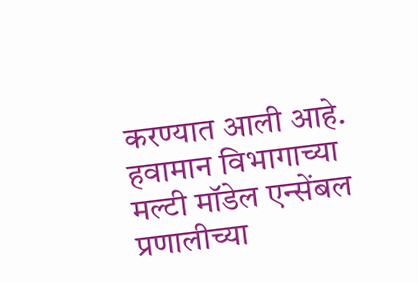करण्यात आली आहे.
हवामान विभागाच्या मल्टी मॉडेल एन्सेंबल प्रणालीच्या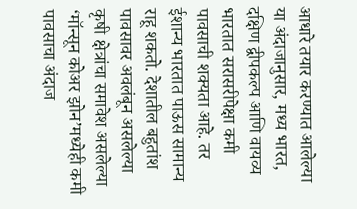आधारे तयार करण्यात आलेल्या या अंदाजानुसार, मध्य भारत, दक्षिण द्वीपकल्प आणि वायव्य भारतात सरासरीपेक्षा कमी पावसाची शक्यता आहे. तर ईशान्य भारतात पाऊस सामान्य राहू शकतो. देशातील बहुतांश पावसावर अवलंबून असलेल्या कृषी क्षेत्रांचा समावेश असलेल्या ‘मॉन्सून कोअर झोन’मध्येही कमी पावसाचा अंदाज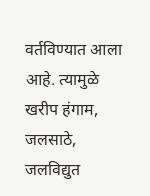वर्तविण्यात आला आहे. त्यामुळे खरीप हंगाम, जलसाठे, जलविद्युत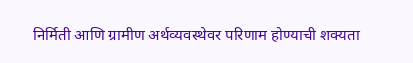निर्मिती आणि ग्रामीण अर्थव्यवस्थेवर परिणाम होण्याची शक्यता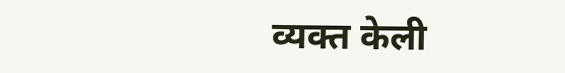व्यक्त केली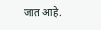जात आहे.